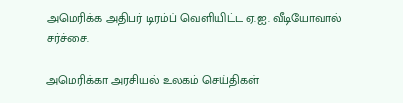அமெரிக்க அதிபர் டிரம்ப் வெளியிட்ட ஏ.ஐ. வீடியோவால் சர்ச்சை.

அமெரிக்கா அரசியல் உலகம் செய்திகள்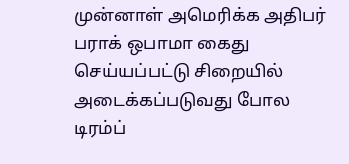முன்னாள் அமெரிக்க அதிபர் பராக் ஒபாமா கைது செய்யப்பட்டு சிறையில் அடைக்கப்படுவது போல டிரம்ப்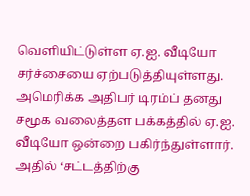வெளியிட்டுள்ள ஏ.ஐ. வீடியோ சர்ச்சையை ஏற்படுத்தியுள்ளது. அமெரிக்க அதிபர் டிரம்ப் தனது சமூக வலைத்தள பக்கத்தில் ஏ.ஐ. வீடியோ ஒன்றை பகிர்ந்துள்ளார். அதில் ‘சட்டத்திற்கு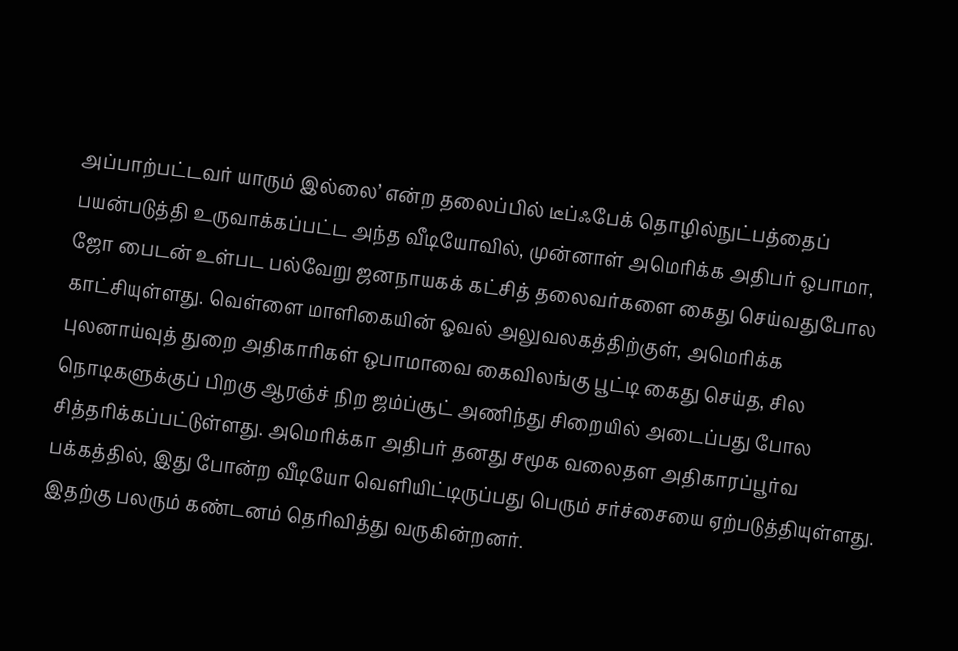அப்பாற்பட்டவர் யாரும் இல்லை’ என்ற தலைப்பில் டீப்ஃபேக் தொழில்நுட்பத்தைப் பயன்படுத்தி உருவாக்கப்பட்ட அந்த வீடியோவில், முன்னாள் அமெரிக்க அதிபர் ஒபாமா, ஜோ பைடன் உள்பட பல்வேறு ஜனநாயகக் கட்சித் தலைவர்களை கைது செய்வதுபோல காட்சியுள்ளது. வெள்ளை மாளிகையின் ஓவல் அலுவலகத்திற்குள், அமெரிக்க புலனாய்வுத் துறை அதிகாரிகள் ஒபாமாவை கைவிலங்கு பூட்டி கைது செய்த, சில நொடிகளுக்குப் பிறகு ஆரஞ்ச் நிற ஜம்ப்சூட் அணிந்து சிறையில் அடைப்பது போல சித்தரிக்கப்பட்டுள்ளது. அமெரிக்கா அதிபர் தனது சமூக வலைதள அதிகாரப்பூர்வ பக்கத்தில், இது போன்ற வீடியோ வெளியிட்டிருப்பது பெரும் சர்ச்சையை ஏற்படுத்தியுள்ளது. இதற்கு பலரும் கண்டனம் தெரிவித்து வருகின்றனர்.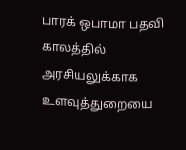பாரக் ஒபாமா பதவி காலத்தில் அரசியலுக்காக உளவுத்துறையை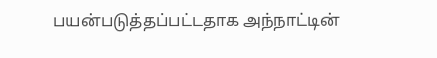பயன்படுத்தப்பட்டதாக அந்நாட்டின்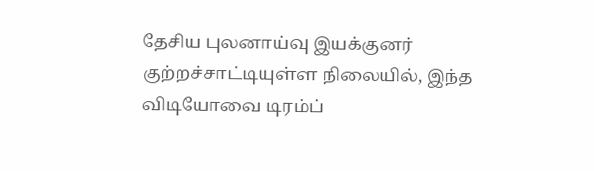தேசிய புலனாய்வு இயக்குனர் குற்றச்சாட்டியுள்ள நிலையில், இந்த விடியோவை டிரம்ப்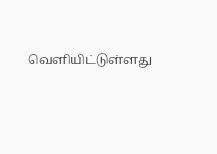வெளியிட்டுள்ளது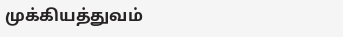முக்கியத்துவம்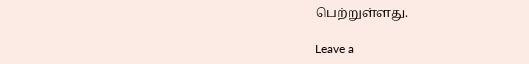பெற்றுள்ளது.

Leave a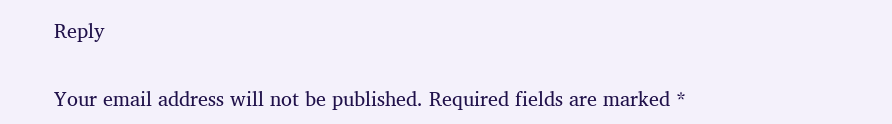Reply

Your email address will not be published. Required fields are marked *